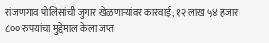रांजणगाव पोलिसांची जुगार खेळणाऱ्यांवर कारवाई; १२ लाख ५४ हजार ८०० रुपयांचा मुद्देमाल केला जप्त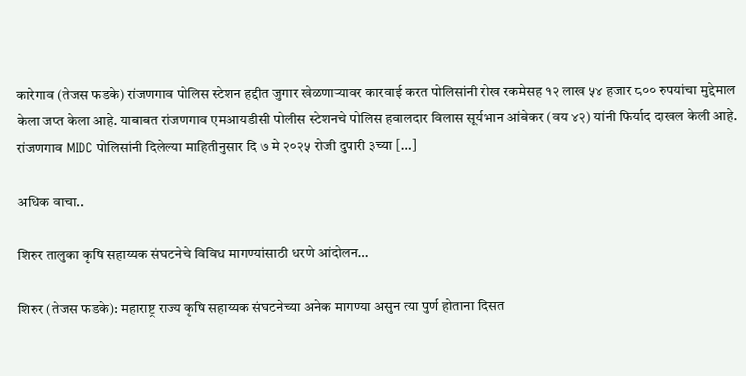कारेगाव (तेजस फडके) रांजणगाव पोलिस स्टेशन हद्दीत जुगार खेळणाऱ्यावर कारवाई करत पोलिसांनी रोख रकमेसह १२ लाख ५४ हजार ८०० रुपयांचा मुद्देमाल केला जप्त केला आहे. याबाबत रांजणगाव एमआयडीसी पोलीस स्टेशनचे पोलिस हवालदार विलास सूर्यभान आंबेकर (वय ४२) यांनी फिर्याद दाखल केली आहे.   रांजणगाव MIDC पोलिसांनी दिलेल्या माहितीनुसार दि ७ मे २०२५ रोजी दुपारी ३च्या […]

अधिक वाचा..

शिरुर तालुका कृषि सहाय्यक संघटनेचे विविध मागण्यांसाठी धरणे आंदोलन…

शिरुर (तेजस फडके): महाराष्ट्र राज्य कृषि सहाय्यक संघटनेच्या अनेक मागण्या असुन त्या पुर्ण होताना दिसत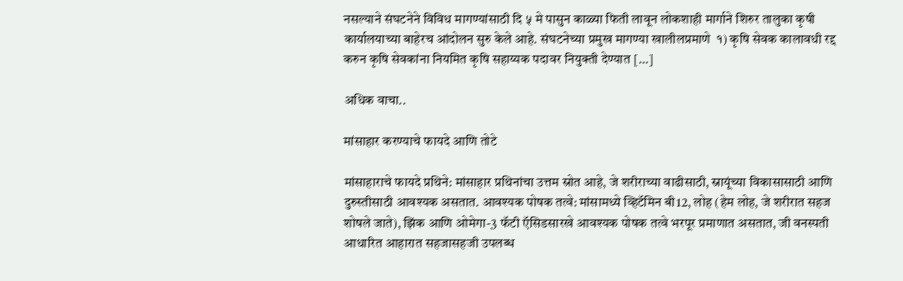नसल्याने संघटनेने विविध मागण्यांसाठी दि ५ मे पासुन काळ्या फिती लावून लोकशाही मार्गाने शिरुर तालुका कृषी कार्यालयाच्या बाहेरच आंदोलन सुरु केले आहे. संघटनेच्या प्रमुख मागण्या खालीलप्रमाणे  १) कृषि सेवक कालावधी रद्द करुन कृषि सेवकांना नियमित कृषि सहाय्यक पदावर नियुक्ती देण्यात […]

अधिक वाचा..

मांसाहार करण्याचे फायदे आणि तोटे

मांसाहाराचे फायदे प्रथिने: मांसाहार प्रथिनांचा उत्तम स्रोत आहे, जे शरीराच्या वाढीसाठी, स्नायूंच्या विकासासाठी आणि दुरुस्तीसाठी आवश्यक असतात. आवश्यक पोषक तत्वे: मांसामध्ये व्हिटॅमिन बी12, लोह (हेम लोह, जे शरीरात सहज शोषले जाते), झिंक आणि ओमेगा-3 फॅटी ऍसिडसारखे आवश्यक पोषक तत्वे भरपूर प्रमाणात असतात, जी वनस्पती आधारित आहारात सहजासहजी उपलब्ध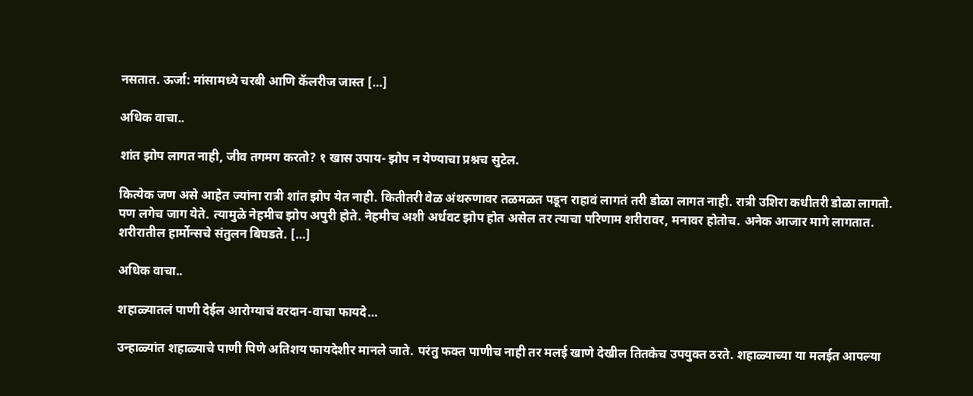नसतात. ऊर्जा: मांसामध्ये चरबी आणि कॅलरीज जास्त […]

अधिक वाचा..

शांत झोप लागत नाही, जीव तगमग करतो? १ खास उपाय- झोप न येण्याचा प्रश्नच सुटेल.

कित्येक जण असे आहेत ज्यांना रात्री शांत झोप येत नाही. कितीतरी वेळ अंथरुणावर तळमळत पडून राहावं लागतं तरी डोळा लागत नाही. रात्री उशिरा कधीतरी डोळा लागतो. पण लगेच जाग येते. त्यामुळे नेहमीच झोप अपुरी होते. नेहमीच अशी अर्धवट झोप होत असेल तर त्याचा परिणाम शरीरावर, मनावर होतोच. अनेक आजार मागे लागतात. शरीरातील हार्मोन्सचे संतुलन बिघडते. […]

अधिक वाचा..

शहाळ्यातलं पाणी देईल आरोग्याचं वरदान-वाचा फायदे…

उन्हाळ्यांत शहाळ्याचे पाणी पिणे अतिशय फायदेशीर मानले जाते. परंतु फक्त पाणीच नाही तर मलई खाणे देखील तितकेच उपयुक्त ठरते. शहाळ्याच्या या मलईत आपल्या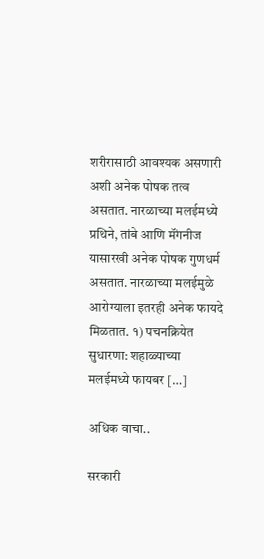शरीरासाठी आवश्यक असणारी अशी अनेक पोषक तत्व असतात. नारळाच्या मलईमध्ये प्रथिने, तांबे आणि मॅंगनीज यासारखी अनेक पोषक गुणधर्म असतात. नारळाच्या मलईमुळे आरोग्याला इतरही अनेक फायदे मिळतात. १) पचनक्रियेत सुधारणा: शहाळ्याच्या मलईमध्ये फायबर […]

अधिक वाचा..

सरकारी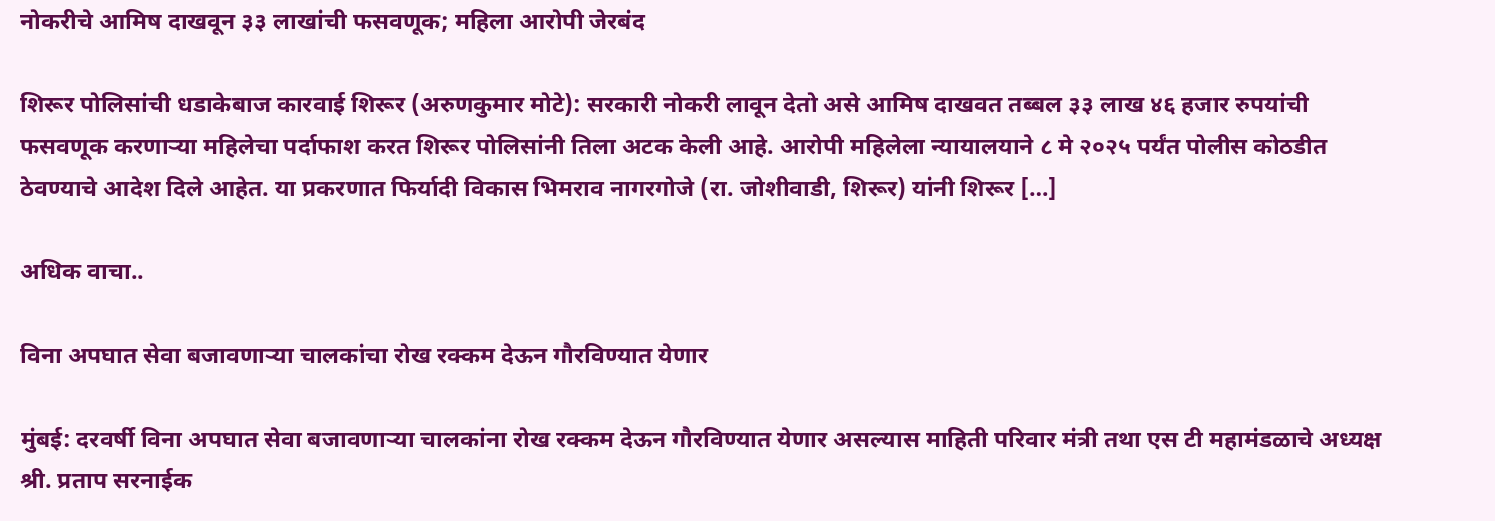नोकरीचे आमिष दाखवून ३३ लाखांची फसवणूक; महिला आरोपी जेरबंद

शिरूर पोलिसांची धडाकेबाज कारवाई शिरूर (अरुणकुमार मोटे): सरकारी नोकरी लावून देतो असे आमिष दाखवत तब्बल ३३ लाख ४६ हजार रुपयांची फसवणूक करणाऱ्या महिलेचा पर्दाफाश करत शिरूर पोलिसांनी तिला अटक केली आहे. आरोपी महिलेला न्यायालयाने ८ मे २०२५ पर्यंत पोलीस कोठडीत ठेवण्याचे आदेश दिले आहेत. या प्रकरणात फिर्यादी विकास भिमराव नागरगोजे (रा. जोशीवाडी, शिरूर) यांनी शिरूर […]

अधिक वाचा..

विना अपघात सेवा बजावणाऱ्या चालकांचा रोख रक्कम देऊन गौरविण्यात येणार

मुंबई: दरवर्षी विना अपघात सेवा बजावणाऱ्या चालकांना रोख रक्कम देऊन गौरविण्यात येणार असल्यास माहिती परिवार मंत्री तथा एस टी महामंडळाचे अध्यक्ष श्री. प्रताप सरनाईक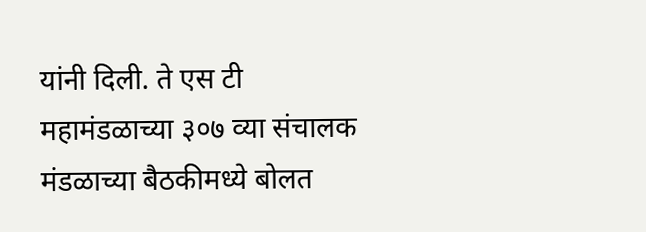यांनी दिली. ते एस टी महामंडळाच्या ३०७ व्या संचालक मंडळाच्या बैठकीमध्ये बोलत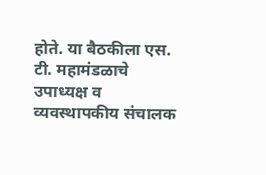होते. या बैठकीला एस. टी. महामंडळाचे उपाध्यक्ष व व्यवस्थापकीय संचालक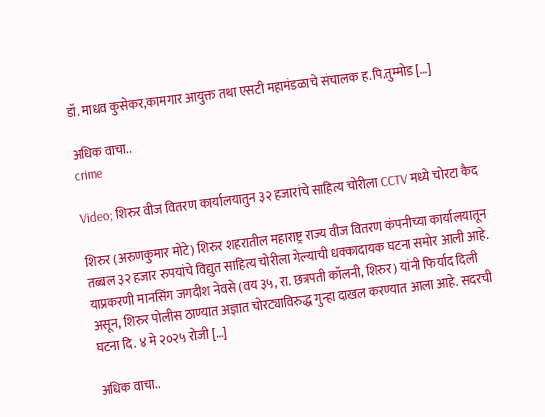डॉ. माधव कुसेकर,कामगार आयुक्त तथा एसटी महामंडळाचे संचालक ह.पि.तुम्मोड […]

अधिक वाचा..
crime

Video; शिरुर वीज वितरण कार्यालयातुन ३२ हजारांचे साहित्य चोरीला CCTV मध्ये चोरटा कैद

शिरुर (अरुणकुमार मोटे) शिरुर शहरातील महाराष्ट्र राज्य वीज वितरण कंपनीच्या कार्यालयातून तब्बल ३२ हजार रुपयांचे विद्युत साहित्य चोरीला गेल्याची धक्कादायक घटना समोर आली आहे. याप्रकरणी मानसिंग जगदीश नेवसे (वय ३५, रा. छत्रपती कॉलनी, शिरुर) यांनी फिर्याद दिली असून, शिरुर पोलीस ठाण्यात अज्ञात चोरट्याविरुद्ध गुन्हा दाखल करण्यात आला आहे. सदरची घटना दि. ४ मे २०२५ रोजी […]

अधिक वाचा..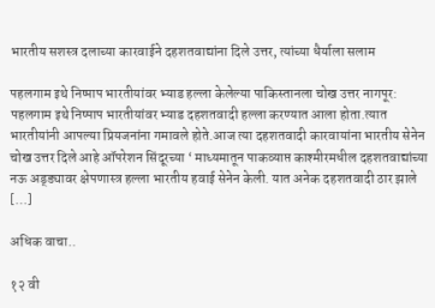भारतीय सशस्त्र दलाच्या कारवाईने दहशतवाद्यांना दिले उत्तर, त्यांच्या धैर्याला सलाम

पहलगाम इथे निष्पाप भारतीयांवर भ्याड हल्ला केलेल्या पाकिस्तानला चोख उत्तर नागपूर: पहलगाम इथे निष्पाप भारतीयांवर भ्याड दहशतवादी हल्ला करण्यात आला होता.त्यात भारतीयांनी आपल्या प्रियजनांना गमावले होते.आज त्या दहशतवादी कारवायांना भारतीय सेनेन चोख उत्तर दिले आहे ऑपरेशन सिंदूरच्या ‘ माध्यमातून पाकव्याप्त काश्मीरमधील दहशतवाद्यांच्या नऊ अड्ड्यावर क्षेपणास्त्र हल्ला भारतीय हवाई सेनेन केली. यात अनेक दहशतवादी ठार झाले […]

अधिक वाचा..

१२ वी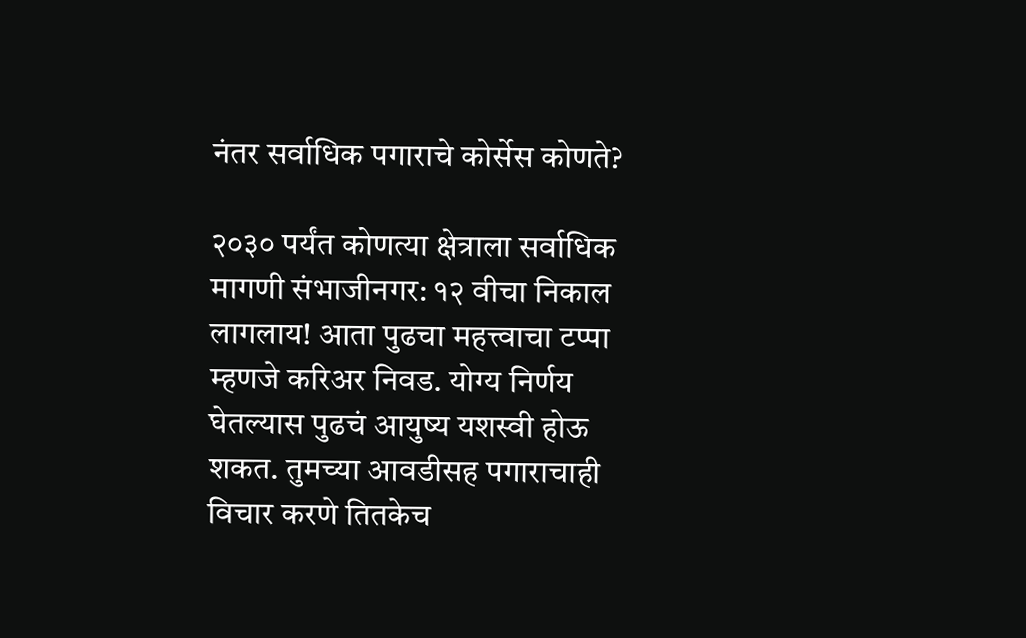नंतर सर्वाधिक पगाराचे कोर्सेस कोणते?

२०३० पर्यंत कोणत्या क्षेत्राला सर्वाधिक मागणी संभाजीनगर: १२ वीचा निकाल लागलाय! आता पुढचा महत्त्वाचा टप्पा म्हणजे करिअर निवड. योग्य निर्णय घेतल्यास पुढचं आयुष्य यशस्वी होऊ शकत. तुमच्या आवडीसह पगाराचाही विचार करणे तितकेच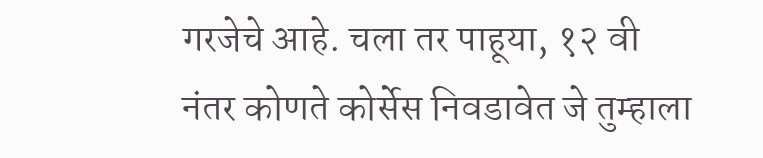गरजेचे आहे. चला तर पाहूया, १२ वी नंतर कोणते कोर्सेस निवडावेत जे तुम्हाला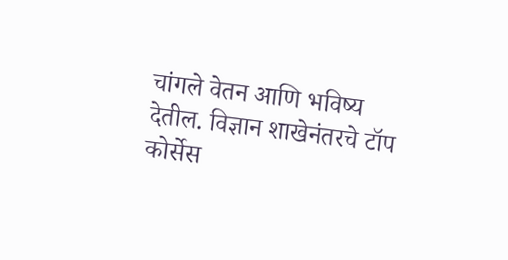चांगले वेतन आणि भविष्य देतील. विज्ञान शाखेनंतरचे टॉप कोर्सेस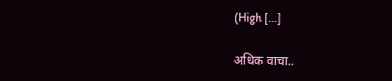(High […]

अधिक वाचा..